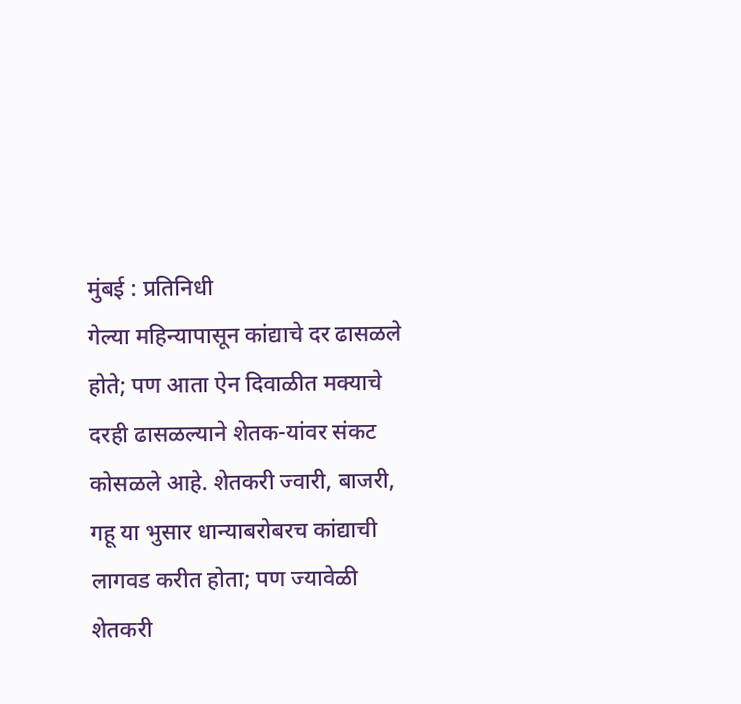मुंबई : प्रतिनिधी
गेल्या महिन्यापासून कांद्याचे दर ढासळले होते; पण आता ऐन दिवाळीत मक्याचे दरही ढासळल्याने शेतक-यांवर संकट कोसळले आहे. शेतकरी ज्वारी, बाजरी, गहू या भुसार धान्याबरोबरच कांद्याची लागवड करीत होता; पण ज्यावेळी शेतकरी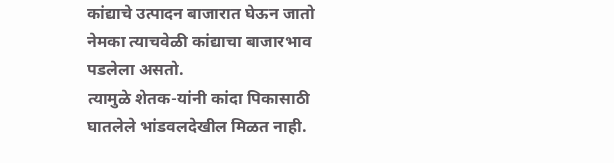कांद्याचे उत्पादन बाजारात घेऊन जातो नेमका त्याचवेळी कांद्याचा बाजारभाव पडलेला असतो.
त्यामुळे शेतक-यांनी कांदा पिकासाठी घातलेले भांडवलदेखील मिळत नाही.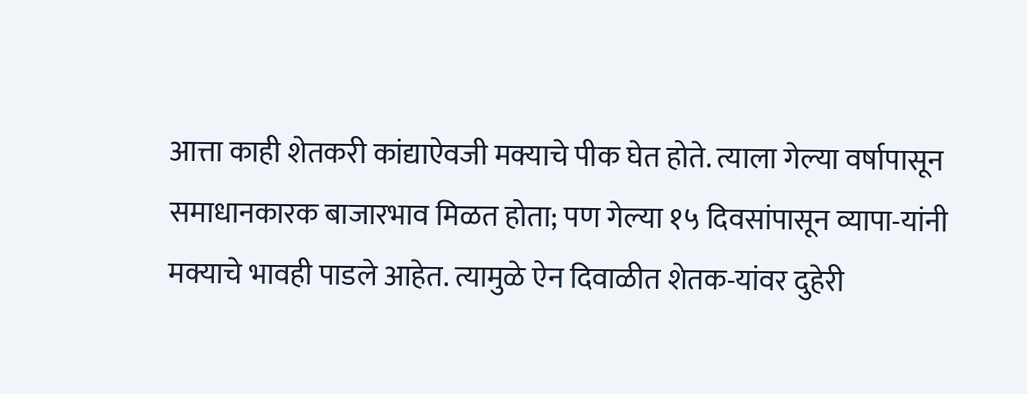आत्ता काही शेतकरी कांद्याऐवजी मक्याचे पीक घेत होते. त्याला गेल्या वर्षापासून समाधानकारक बाजारभाव मिळत होता; पण गेल्या १५ दिवसांपासून व्यापा-यांनी मक्याचे भावही पाडले आहेत. त्यामुळे ऐन दिवाळीत शेतक-यांवर दुहेरी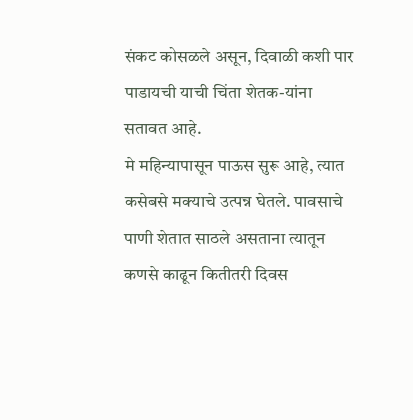संकट कोसळले असून, दिवाळी कशी पार पाडायची याची चिंता शेतक-यांना सतावत आहे.
मे महिन्यापासून पाऊस सुरू आहे, त्यात कसेबसे मक्याचे उत्पन्न घेतले. पावसाचे पाणी शेतात साठले असताना त्यातून कणसे काढून कितीतरी दिवस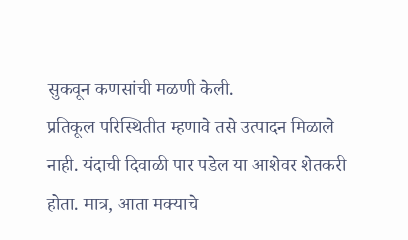सुकवून कणसांची मळणी केली.
प्रतिकूल परिस्थितीत म्हणावे तसे उत्पादन मिळाले नाही. यंदाची दिवाळी पार पडेल या आशेवर शेतकरी होता. मात्र, आता मक्याचे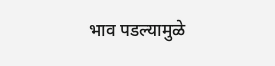भाव पडल्यामुळे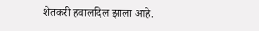शेतकरी हवालदिल झाला आहे.